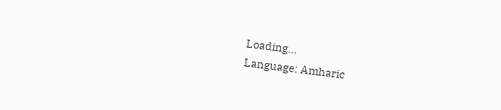Loading...
Language: Amharic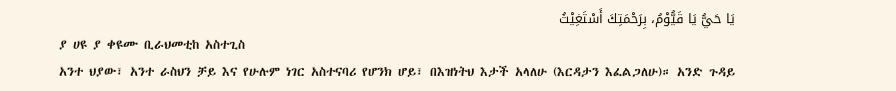يَا حَيُّ يَا قَيُّوْمُ، بِرَحْمَتِكَ أَسْتَغِيْثُ
ያ ሀዩ ያ ቀዩሙ ቢራህመቲከ አስተጊስ
አንተ ህያው፣ አንተ ራስህን ቻይ እና የሁሉም ነገር አስተናባሪ የሆንክ ሆይ፣ በእዝነትህ እታች አላለሁ (እርዳታን እፈልጋለሁ)። አንድ ጉዳይ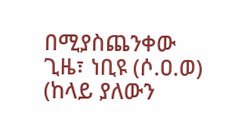በሚያስጨንቀው ጊዜ፣ ነቢዩ (ሶ.ዐ.ወ) (ከላይ ያለውን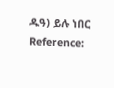ዱዓ) ይሉ ነበር
Reference: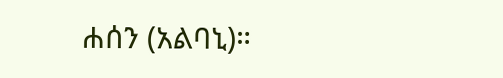ሐሰን (አልባኒ)።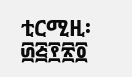ቲርሚዚ፡ ፴፭፻፳፬